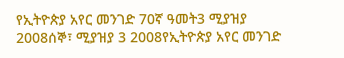የኢትዮጵያ አየር መንገድ 70ኛ ዓመት3 ሚያዝያ 2008ሰኞ፣ ሚያዝያ 3 2008የኢትዮጵያ አየር መንገድ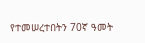የተመሠረተበትን 70ኛ ዓመት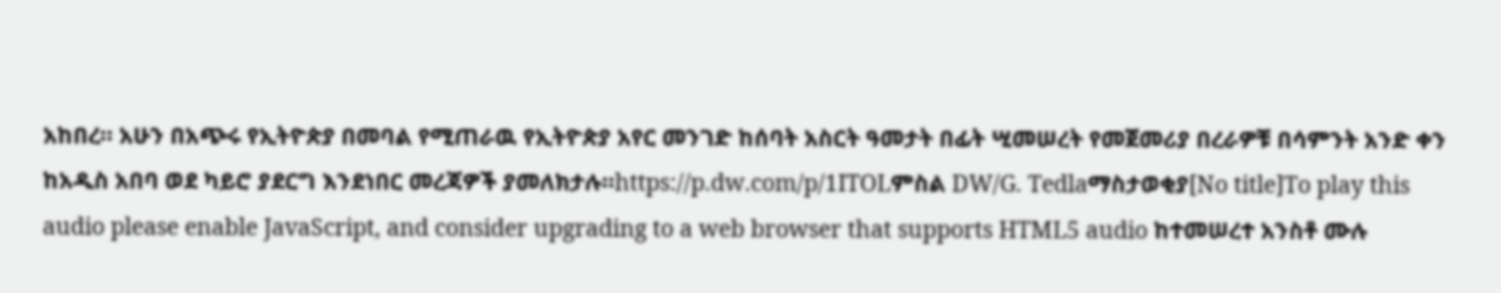አከበረ። አሁን በአጭሩ የኢትዮጵያ በመባል የሚጠራዉ የኢትዮጵያ አየር መንገድ ከሰባት አስርት ዓመታት በፊት ሢመሠረት የመጀመሪያ በረራዎቹ በሳምንት አንድ ቀን ከአዲስ አበባ ወደ ካይሮ ያደርግ እንደነበር መረጃዎች ያመለክታሉ።https://p.dw.com/p/1ITOLምስል DW/G. Tedlaማስታወቂያ[No title]To play this audio please enable JavaScript, and consider upgrading to a web browser that supports HTML5 audio ከተመሠረተ አንስቶ ሙሉ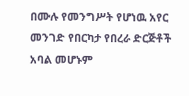በሙሉ የመንግሥት የሆነዉ አየር መንገድ የበርካታ የበረራ ድርጅቶች አባል መሆኑም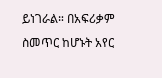ይነገራል። በአፍሪቃም ስመጥር ከሆኑት አየር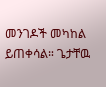መንገዶች መካከል ይጠቀሳል። ጌታቸዉ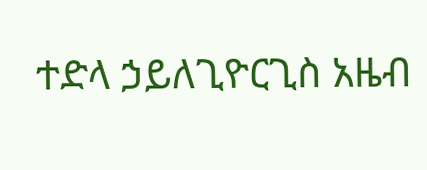ተድላ ኃይለጊዮርጊስ አዜብ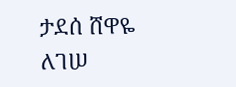ታደሰ ሸዋዬ ለገሠ